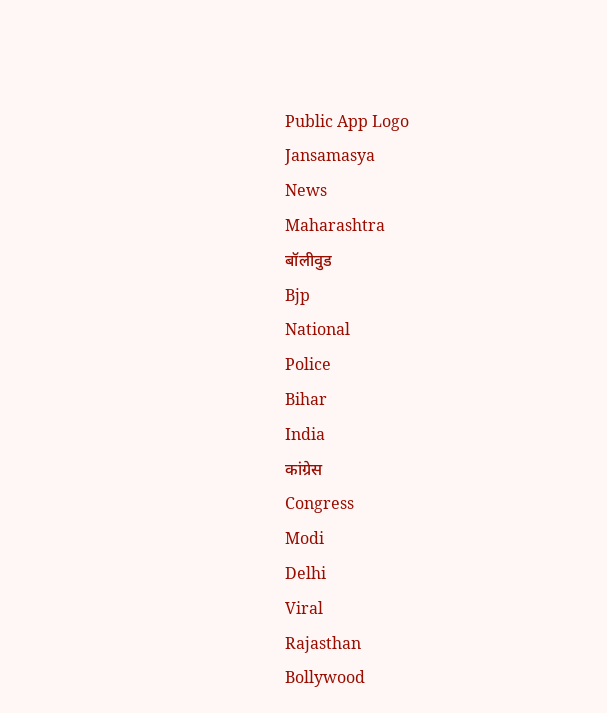Public App Logo
Jansamasya
News
Maharashtra
बॉलीवुड
Bjp
National
Police
Bihar
India
कांग्रेस
Congress
Modi
Delhi
Viral
Rajasthan
Bollywood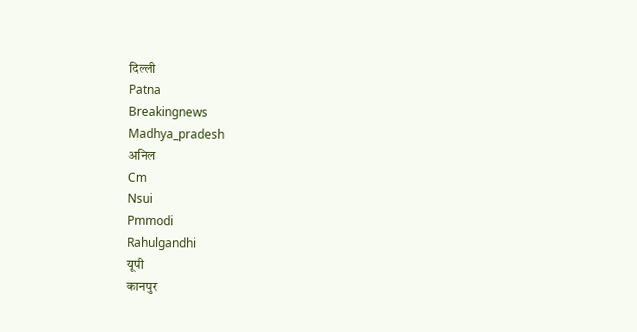दिल्ली
Patna
Breakingnews
Madhya_pradesh
अनिल
Cm
Nsui
Pmmodi
Rahulgandhi
यूपी
कानपुर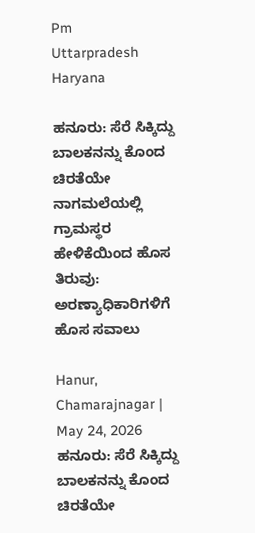Pm
Uttarpradesh
Haryana

ಹನೂರು: ಸೆರೆ ಸಿಕ್ಕಿದ್ದು ಬಾಲಕನನ್ನು ಕೊಂದ ಚಿರತೆಯೇ ನಾಗಮಲೆಯಲ್ಲಿ ಗ್ರಾಮಸ್ಥರ ಹೇಳಿಕೆಯಿಂದ ಹೊಸ ತಿರುವು: ಅರಣ್ಯಾಧಿಕಾರಿಗಳಿಗೆ ಹೊಸ ಸವಾಲು

Hanur, Chamarajnagar | May 24, 2026
ಹನೂರು: ಸೆರೆ ಸಿಕ್ಕಿದ್ದು ಬಾಲಕನನ್ನು ಕೊಂದ ಚಿರತೆಯೇ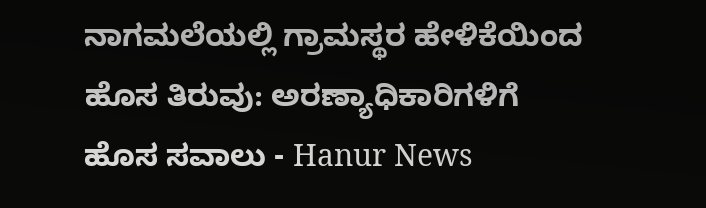ನಾಗಮಲೆಯಲ್ಲಿ ಗ್ರಾಮಸ್ಥರ ಹೇಳಿಕೆಯಿಂದ ಹೊಸ ತಿರುವು: ಅರಣ್ಯಾಧಿಕಾರಿಗಳಿಗೆ ಹೊಸ ಸವಾಲು - Hanur News